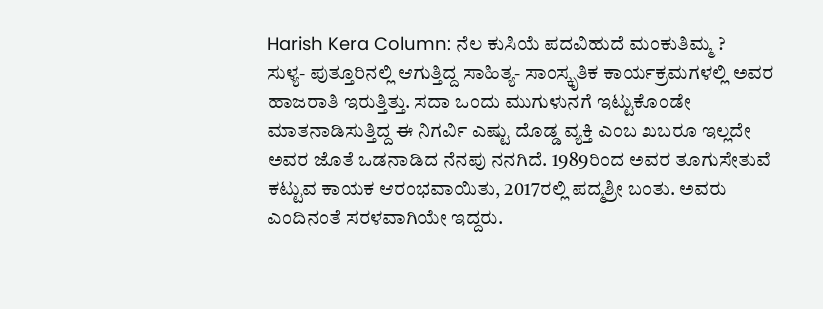Harish Kera Column: ನೆಲ ಕುಸಿಯೆ ಪದವಿಹುದೆ ಮಂಕುತಿಮ್ಮ ?
ಸುಳ್ಯ- ಪುತ್ತೂರಿನಲ್ಲಿ ಆಗುತ್ತಿದ್ದ ಸಾಹಿತ್ಯ- ಸಾಂಸ್ಕೃತಿಕ ಕಾರ್ಯಕ್ರಮಗಳಲ್ಲಿ ಅವರ ಹಾಜರಾತಿ ಇರುತ್ತಿತ್ತು. ಸದಾ ಒಂದು ಮುಗುಳುನಗೆ ಇಟ್ಟುಕೊಂಡೇ ಮಾತನಾಡಿಸುತ್ತಿದ್ದ ಈ ನಿಗರ್ವಿ ಎಷ್ಟು ದೊಡ್ಡ ವ್ಯಕ್ತಿ ಎಂಬ ಖಬರೂ ಇಲ್ಲದೇ ಅವರ ಜೊತೆ ಒಡನಾಡಿದ ನೆನಪು ನನಗಿದೆ. 1989ರಿಂದ ಅವರ ತೂಗುಸೇತುವೆ ಕಟ್ಟುವ ಕಾಯಕ ಆರಂಭವಾಯಿತು, 2017ರಲ್ಲಿ ಪದ್ಮಶ್ರೀ ಬಂತು. ಅವರು ಎಂದಿನಂತೆ ಸರಳವಾಗಿಯೇ ಇದ್ದರು.